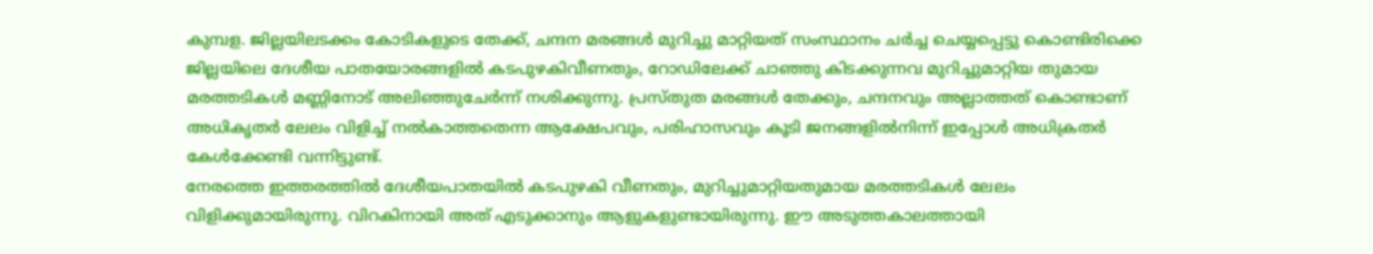കുമ്പള. ജില്ലയിലടക്കം കോടികളുടെ തേക്ക്, ചന്ദന മരങ്ങൾ മുറിച്ചു മാറ്റിയത് സംസ്ഥാനം ചർച്ച ചെയ്യപ്പെട്ടു കൊണ്ടിരിക്കെ ജില്ലയിലെ ദേശീയ പാതയോരങ്ങളിൽ കടപുഴകിവീണതും, റോഡിലേക്ക് ചാഞ്ഞു കിടക്കുന്നവ മുറിച്ചുമാറ്റിയ തുമായ മരത്തടികൾ മണ്ണിനോട് അലിഞ്ഞുചേർന്ന് നശിക്കുന്നു. പ്രസ്തുത മരങ്ങൾ തേക്കും, ചന്ദനവും അല്ലാത്തത് കൊണ്ടാണ് അധികൃതർ ലേലം വിളിച്ച് നൽകാത്തതെന്ന ആക്ഷേപവും, പരിഹാസവും കൂടി ജനങ്ങളിൽനിന്ന് ഇപ്പോൾ അധിക്രതർ കേൾക്കേണ്ടി വന്നിട്ടുണ്ട്.
നേരത്തെ ഇത്തരത്തിൽ ദേശീയപാതയിൽ കടപുഴകി വീണതും, മുറിച്ചുമാറ്റിയതുമായ മരത്തടികൾ ലേലം വിളിക്കുമായിരുന്നു. വിറകിനായി അത് എടുക്കാനും ആളുകളുണ്ടായിരുന്നു. ഈ അടുത്തകാലത്തായി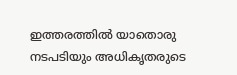ഇത്തരത്തിൽ യാതൊരു നടപടിയും അധികൃതരുടെ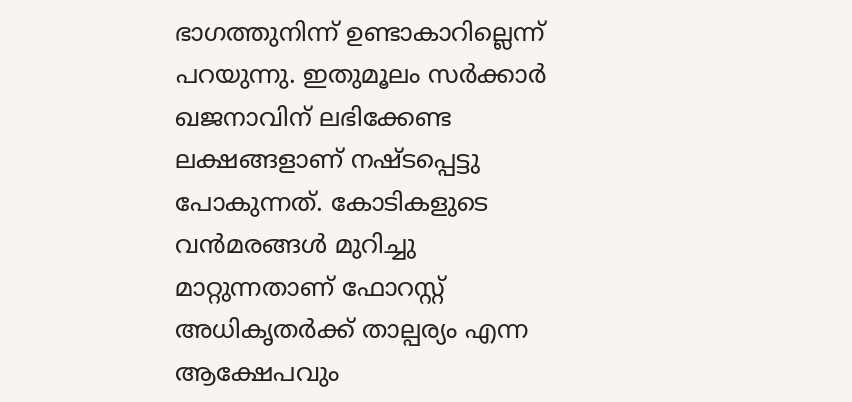ഭാഗത്തുനിന്ന് ഉണ്ടാകാറില്ലെന്ന് പറയുന്നു. ഇതുമൂലം സർക്കാർ ഖജനാവിന് ലഭിക്കേണ്ട ലക്ഷങ്ങളാണ് നഷ്ടപ്പെട്ടു പോകുന്നത്. കോടികളുടെ വൻമരങ്ങൾ മുറിച്ചു മാറ്റുന്നതാണ് ഫോറസ്റ്റ് അധികൃതർക്ക് താല്പര്യം എന്ന ആക്ഷേപവും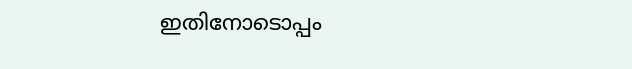ഇതിനോടൊപ്പം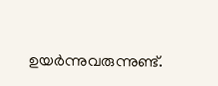ഉയർന്നുവരുന്നുണ്ട്.